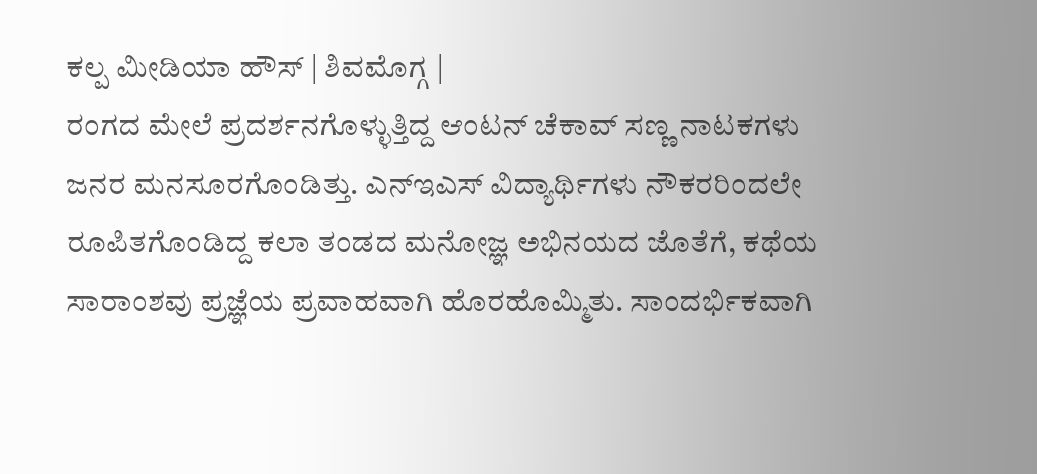ಕಲ್ಪ ಮೀಡಿಯಾ ಹೌಸ್ | ಶಿವಮೊಗ್ಗ |
ರಂಗದ ಮೇಲೆ ಪ್ರದರ್ಶನಗೊಳ್ಳುತ್ತಿದ್ದ ಆಂಟನ್ ಚೆಕಾವ್ ಸಣ್ಣ ನಾಟಕಗಳು ಜನರ ಮನಸೂರಗೊಂಡಿತ್ತು. ಎನ್ಇಎಸ್ ವಿದ್ಯಾರ್ಥಿಗಳು ನೌಕರರಿಂದಲೇ ರೂಪಿತಗೊಂಡಿದ್ದ ಕಲಾ ತಂಡದ ಮನೋಜ್ಞ ಅಭಿನಯದ ಜೊತೆಗೆ, ಕಥೆಯ ಸಾರಾಂಶವು ಪ್ರಜ್ಞೆಯ ಪ್ರವಾಹವಾಗಿ ಹೊರಹೊಮ್ಮಿತು. ಸಾಂದರ್ಭಿಕವಾಗಿ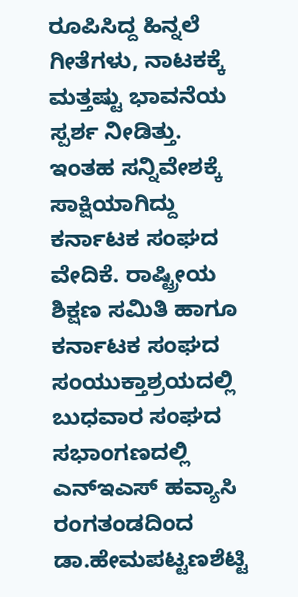ರೂಪಿಸಿದ್ದ ಹಿನ್ನಲೆ ಗೀತೆಗಳು, ನಾಟಕಕ್ಕೆ ಮತ್ತಷ್ಟು ಭಾವನೆಯ ಸ್ಪರ್ಶ ನೀಡಿತ್ತು.
ಇಂತಹ ಸನ್ನಿವೇಶಕ್ಕೆ ಸಾಕ್ಷಿಯಾಗಿದ್ದು ಕರ್ನಾಟಕ ಸಂಘದ ವೇದಿಕೆ. ರಾಷ್ಟ್ರೀಯ ಶಿಕ್ಷಣ ಸಮಿತಿ ಹಾಗೂ ಕರ್ನಾಟಕ ಸಂಘದ ಸಂಯುಕ್ತಾಶ್ರಯದಲ್ಲಿ ಬುಧವಾರ ಸಂಘದ ಸಭಾಂಗಣದಲ್ಲಿ ಎನ್ಇಎಸ್ ಹವ್ಯಾಸಿ ರಂಗತಂಡದಿಂದ ಡಾ.ಹೇಮಪಟ್ಟಣಶೆಟ್ಟಿ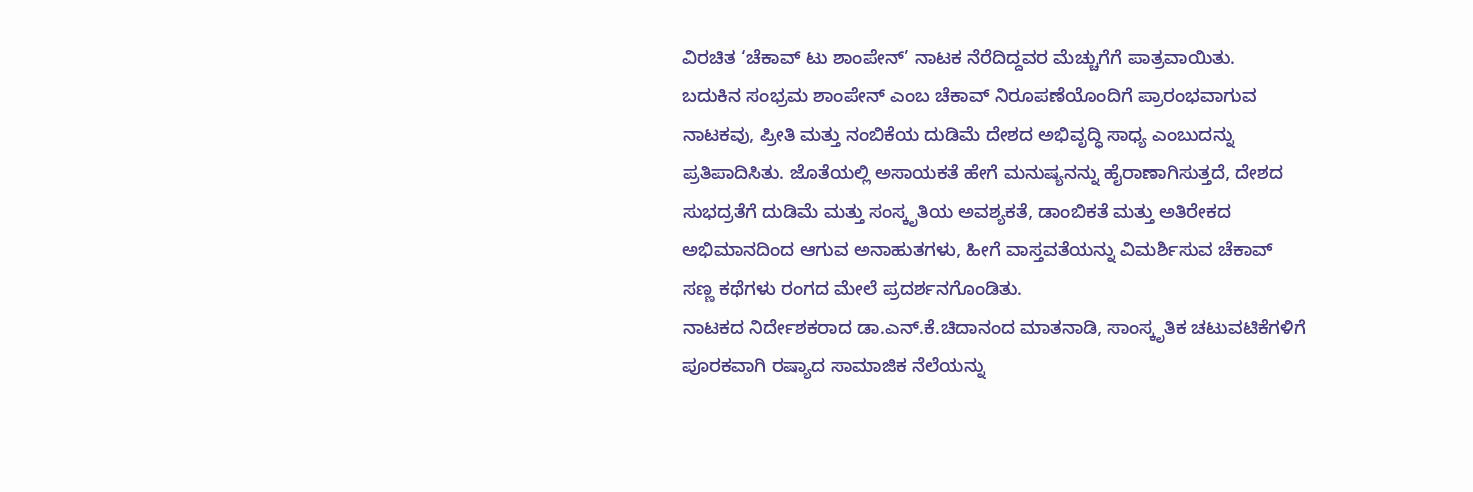ವಿರಚಿತ ‘ಚೆಕಾವ್ ಟು ಶಾಂಪೇನ್’ ನಾಟಕ ನೆರೆದಿದ್ದವರ ಮೆಚ್ಚುಗೆಗೆ ಪಾತ್ರವಾಯಿತು.
ಬದುಕಿನ ಸಂಭ್ರಮ ಶಾಂಪೇನ್ ಎಂಬ ಚೆಕಾವ್ ನಿರೂಪಣೆಯೊಂದಿಗೆ ಪ್ರಾರಂಭವಾಗುವ ನಾಟಕವು, ಪ್ರೀತಿ ಮತ್ತು ನಂಬಿಕೆಯ ದುಡಿಮೆ ದೇಶದ ಅಭಿವೃದ್ಧಿ ಸಾಧ್ಯ ಎಂಬುದನ್ನು ಪ್ರತಿಪಾದಿಸಿತು. ಜೊತೆಯಲ್ಲಿ ಅಸಾಯಕತೆ ಹೇಗೆ ಮನುಷ್ಯನನ್ನು ಹೈರಾಣಾಗಿಸುತ್ತದೆ, ದೇಶದ ಸುಭದ್ರತೆಗೆ ದುಡಿಮೆ ಮತ್ತು ಸಂಸ್ಕೃತಿಯ ಅವಶ್ಯಕತೆ, ಡಾಂಬಿಕತೆ ಮತ್ತು ಅತಿರೇಕದ ಅಭಿಮಾನದಿಂದ ಆಗುವ ಅನಾಹುತಗಳು, ಹೀಗೆ ವಾಸ್ತವತೆಯನ್ನು ವಿಮರ್ಶಿಸುವ ಚೆಕಾವ್ ಸಣ್ಣ ಕಥೆಗಳು ರಂಗದ ಮೇಲೆ ಪ್ರದರ್ಶನಗೊಂಡಿತು.
ನಾಟಕದ ನಿರ್ದೇಶಕರಾದ ಡಾ.ಎನ್.ಕೆ.ಚಿದಾನಂದ ಮಾತನಾಡಿ, ಸಾಂಸ್ಕೃತಿಕ ಚಟುವಟಿಕೆಗಳಿಗೆ ಪೂರಕವಾಗಿ ರಷ್ಯಾದ ಸಾಮಾಜಿಕ ನೆಲೆಯನ್ನು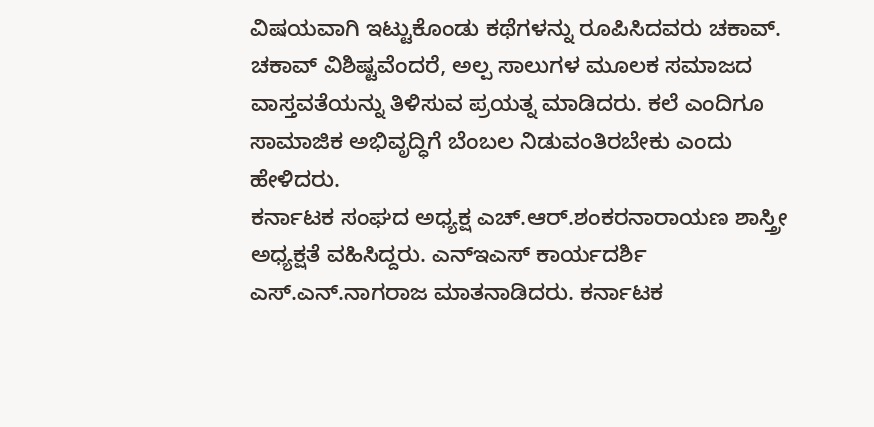ವಿಷಯವಾಗಿ ಇಟ್ಟುಕೊಂಡು ಕಥೆಗಳನ್ನು ರೂಪಿಸಿದವರು ಚಕಾವ್. ಚಕಾವ್ ವಿಶಿಷ್ಟವೆಂದರೆ, ಅಲ್ಪ ಸಾಲುಗಳ ಮೂಲಕ ಸಮಾಜದ ವಾಸ್ತವತೆಯನ್ನು ತಿಳಿಸುವ ಪ್ರಯತ್ನ ಮಾಡಿದರು. ಕಲೆ ಎಂದಿಗೂ ಸಾಮಾಜಿಕ ಅಭಿವೃದ್ಧಿಗೆ ಬೆಂಬಲ ನಿಡುವಂತಿರಬೇಕು ಎಂದು ಹೇಳಿದರು.
ಕರ್ನಾಟಕ ಸಂಘದ ಅಧ್ಯಕ್ಷ ಎಚ್.ಆರ್.ಶಂಕರನಾರಾಯಣ ಶಾಸ್ತ್ರೀ ಅಧ್ಯಕ್ಷತೆ ವಹಿಸಿದ್ದರು. ಎನ್ಇಎಸ್ ಕಾರ್ಯದರ್ಶಿ ಎಸ್.ಎನ್.ನಾಗರಾಜ ಮಾತನಾಡಿದರು. ಕರ್ನಾಟಕ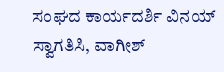ಸಂಘದ ಕಾರ್ಯದರ್ಶಿ ವಿನಯ್ ಸ್ವಾಗತಿಸಿ, ವಾಗೀಶ್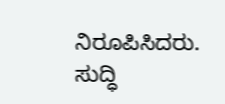ನಿರೂಪಿಸಿದರು.
ಸುದ್ಧಿ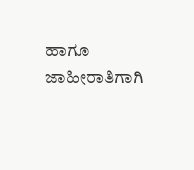ಹಾಗೂ ಜಾಹೀರಾತಿಗಾಗಿ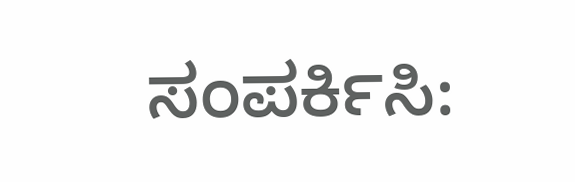ಸಂಪರ್ಕಿಸಿ: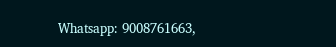Whatsapp: 9008761663,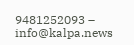9481252093 – info@kalpa.news